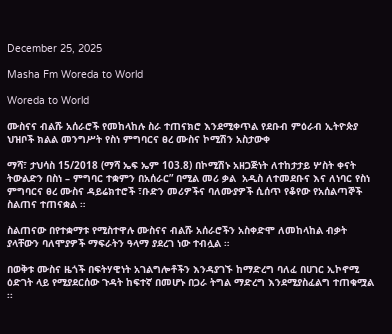December 25, 2025

Masha Fm Woreda to World

Woreda to World

ሙስናና ብልሹ አሰራሮች የመከላከሉ ስራ ተጠናክሮ እንደሚቀጥል የደቡብ ምዕራብ ኢትዮጵያ ህዝቦች ክልል መንግሥት የስነ ምግባርና ፀረ ሙስና ኮሚሽን አስታውቀ

ማሻ፣ ታህሳስ 15/2018 (ማሻ ኤፍ ኤም 103.8) በኮሚሽኑ አዘጋጅነት ለተከታታይ ሦስት ቀናት ትውልድን በስነ – ምግባር ተቋምን በአሰራር” በሚል መሪ ቃል  አዲስ ለተመደቡና እና ለነባር የስነ ምግባርና ፀረ ሙስና ዳይሬክተሮች ፣ቡድን መሪዎችና ባለሙያዎች ሲሰጥ የቆየው የአሰልጣኞች ስልጠና ተጠናቋል ።

ስልጠናው በየተቋማቱ የሚስተዋሉ ሙስናና ብልሹ አሰራሮችን አስቀድሞ ለመከላከል ብቃት ያላቸውን ባለሞያዎች ማፍራትን ዓላማ ያደረገ ነው ተብሏል ።

በወቅቱ ሙስና ዜጎች በፍትሃዊነት አገልግሎቶችን እንዳያገኙ ከማድረግ ባለፈ በሀገር ኢኮኖሚ ዕድገት ላይ የሚያደርሰው ጉዳት ከፍተኛ በመሆኑ በጋራ ትግል ማድረግ እንደሚያስፈልግ ተጠቁሟል ፡፡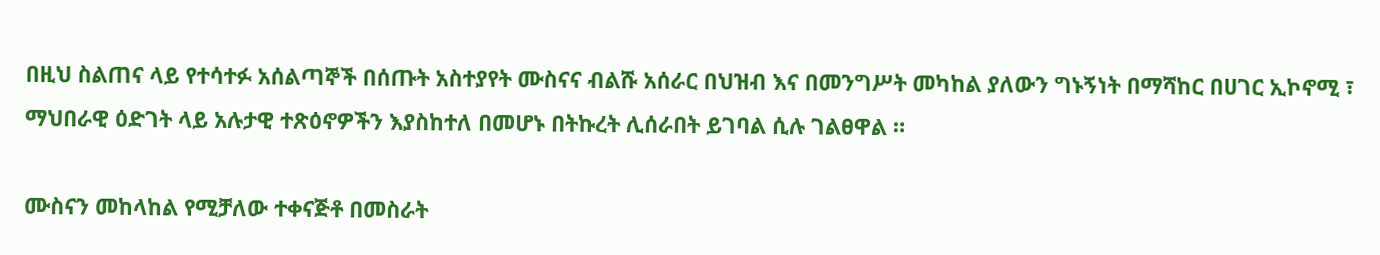በዚህ ስልጠና ላይ የተሳተፉ አሰልጣኞች በሰጡት አስተያየት ሙስናና ብልሹ አሰራር በህዝብ እና በመንግሥት መካከል ያለውን ግኑኝነት በማሻከር በሀገር ኢኮኖሚ ፣ ማህበራዊ ዕድገት ላይ አሉታዊ ተጽዕኖዎችን እያስከተለ በመሆኑ በትኩረት ሊሰራበት ይገባል ሲሉ ገልፀዋል ።

ሙስናን መከላከል የሚቻለው ተቀናጅቶ በመስራት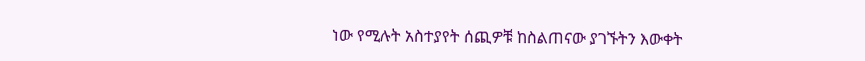ነው የሚሉት አስተያየት ሰጪዎቹ ከስልጠናው ያገኙትን እውቀት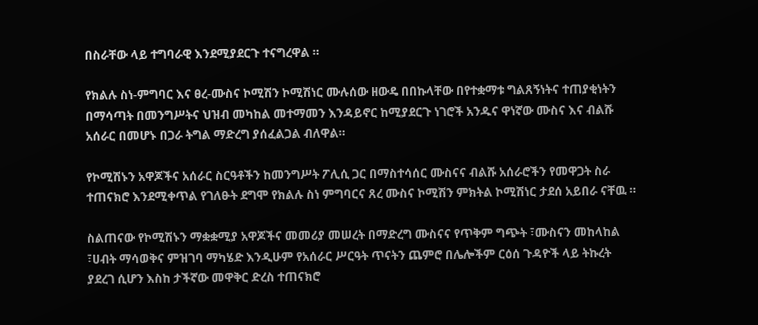በስራቸው ላይ ተግባራዊ እንደሚያደርጉ ተናግረዋል ።

የክልሉ ስነ-ምግባር እና ፀረ-ሙስና ኮሚሽን ኮሚሽነር ሙሉሰው ዘውዴ በበኩላቸው በየተቋማቱ ግልጸኝነትና ተጠያቂነትን በማሳጣት በመንግሥትና ህዝብ መካከል መተማመን እንዳይኖር ከሚያደርጉ ነገሮች አንዱና ዋነኛው ሙስና እና ብልሹ አሰራር በመሆኑ በጋራ ትግል ማድረግ ያሰፈልጋል ብለዋል።

የኮሚሽኑን አዋጆችና አሰራር ስርዓቶችን ከመንግሥት ፖሊሲ ጋር በማስተሳሰር ሙስናና ብልሹ አሰራሮችን የመዋጋት ስራ ተጠናክሮ እንደሚቀጥል የገለፁት ደግሞ የክልሉ ስነ ምግባርና ጸረ ሙስና ኮሚሽን ምክትል ኮሚሽነር ታደሰ አይበራ ናቸዉ ።

ስልጠናው የኮሚሽኑን ማቋቋሚያ አዋጆችና መመሪያ መሠረት በማድረግ ሙስናና የጥቅም ግጭት ፣ሙስናን መከላከል ፣ሀብት ማሳወቅና ምዝገባ ማካሄድ እንዲሁም የአሰራር ሥርዓት ጥናትን ጨምሮ በሌሎችም ርዕሰ ጉዳዮች ላይ ትኩረት ያደረገ ሲሆን እስከ ታችኛው መዋቅር ድረስ ተጠናክሮ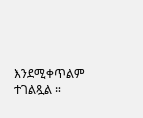እንደሚቀጥልም ተገልጿል ።